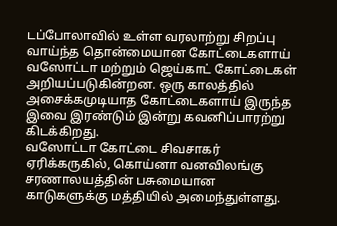டப்போலாவில் உள்ள வரலாற்று சிறப்பு வாய்ந்த தொன்மையான கோட்டைகளாய் வஸோட்டா மற்றும் ஜெய்காட் கோட்டைகள் அறியப்படுகின்றன. ஒரு காலத்தில் அசைக்கமுடியாத கோட்டைகளாய் இருந்த இவை இரண்டும் இன்று கவனிப்பாரற்று கிடக்கிறது.
வஸோட்டா கோட்டை சிவசாகர் ஏரிக்கருகில், கொய்னா வனவிலங்கு சரணாலயத்தின் பசுமையான காடுகளுக்கு மத்தியில் அமைந்துள்ளது.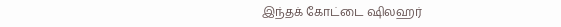இந்தக் கோட்டை ஷிலஹர்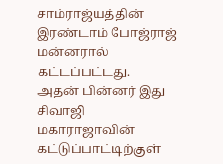சாம்ராஜ்யத்தின் இரண்டாம் போஜ்ராஜ் மன்னரால் கட்டப்பட்டது.
அதன் பின்னர் இது சிவாஜி மகாராஜாவின் கட்டுப்பாட்டிற்குள்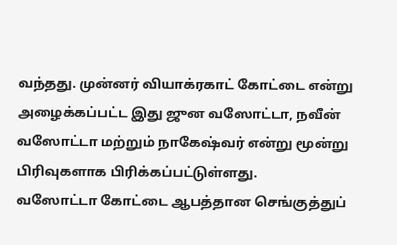வந்தது. முன்னர் வியாக்ரகாட் கோட்டை என்று அழைக்கப்பட்ட இது ஜுன வஸோட்டா, நவீன் வஸோட்டா மற்றும் நாகேஷ்வர் என்று மூன்று பிரிவுகளாக பிரிக்கப்பட்டுள்ளது.
வஸோட்டா கோட்டை ஆபத்தான செங்குத்துப்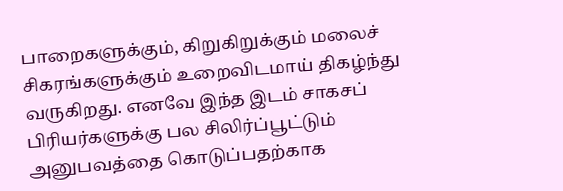பாறைகளுக்கும், கிறுகிறுக்கும் மலைச் சிகரங்களுக்கும் உறைவிடமாய் திகழ்ந்து வருகிறது. எனவே இந்த இடம் சாகசப் பிரியர்களுக்கு பல சிலிர்ப்பூட்டும் அனுபவத்தை கொடுப்பதற்காக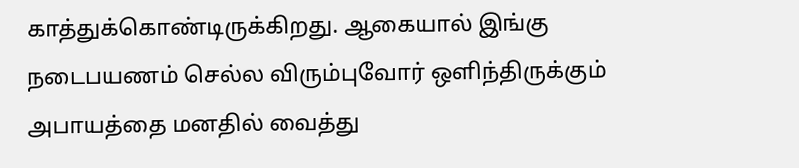காத்துக்கொண்டிருக்கிறது. ஆகையால் இங்கு நடைபயணம் செல்ல விரும்புவோர் ஒளிந்திருக்கும் அபாயத்தை மனதில் வைத்து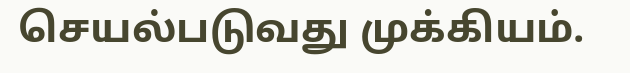செயல்படுவது முக்கியம்.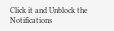Click it and Unblock the Notifications